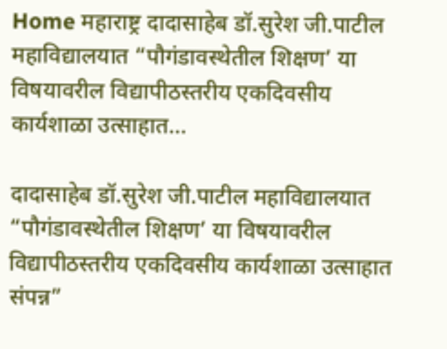Home महाराष्ट्र दादासाहेब डॉ.सुरेश जी.पाटील महाविद्यालयात “पौगंडावस्थेतील शिक्षण’ या विषयावरील विद्यापीठस्तरीय एकदिवसीय कार्यशाळा उत्साहात...

दादासाहेब डॉ.सुरेश जी.पाटील महाविद्यालयात “पौगंडावस्थेतील शिक्षण’ या विषयावरील विद्यापीठस्तरीय एकदिवसीय कार्यशाळा उत्साहात संपन्न”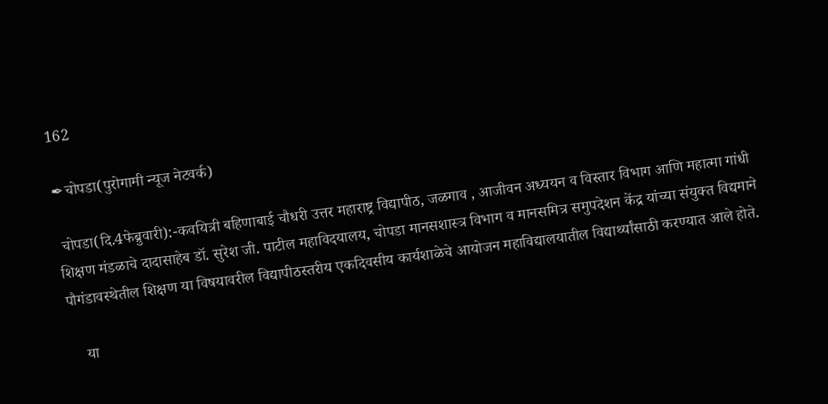162

✒चोपडा(पुरोगामी न्यूज नेटवर्क)

 चोपडा(दि.4फेब्रुवारी):-कवयित्री बहिणाबाई चौधरी उत्तर महाराष्ट्र विद्यापीठ, जळगाव , आजीवन अध्ययन व विस्तार विभाग आणि महात्मा गांधी शिक्षण मंडळाचे दादासाहेब डॉ. सुरेश जी. पाटील महाविदयालय, चोपडा मानसशास्त्र विभाग व मानसमित्र समुपदेशन केंद्र यांच्या संयुक्त विद्यमाने पौगंडावस्थेतील शिक्षण या विषयावरील विद्यापीठस्तरीय एकदिवसीय कार्यशाळेचे आयोजन महाविद्यालयातील विद्यार्थ्यांसाठी करण्यात आले होते.

    या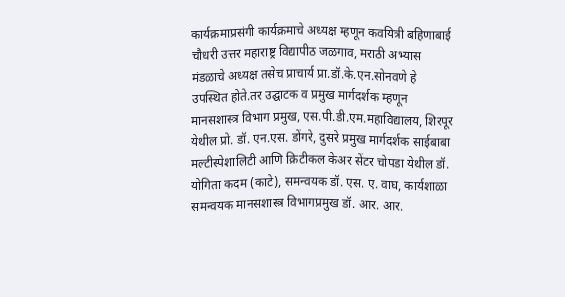कार्यक्रमाप्रसंगी कार्यक्रमाचे अध्यक्ष म्हणून कवयित्री बहिणाबाई चौधरी उत्तर महाराष्ट्र विद्यापीठ जळगाव, मराठी अभ्यास मंडळाचे अध्यक्ष तसेच प्राचार्य प्रा.डॉ.के.एन.सोनवणे हे उपस्थित होते.तर उद्घाटक व प्रमुख मार्गदर्शक म्हणून मानसशास्त्र विभाग प्रमुख, एस.पी.डी.एम.महाविद्यालय, शिरपूर येथील प्रो. डॉ. एन.एस. डोंगरे, दुसरे प्रमुख मार्गदर्शक साईबाबा मल्टीस्पेशालिटी आणि क्रिटीकल केअर सेंटर चोपडा येथील डॉ. योगिता कदम (काटे), समन्वयक डॉ. एस. ए. वाघ, कार्यशाळा समन्वयक मानसशास्त्र विभागप्रमुख डॉ. आर. आर.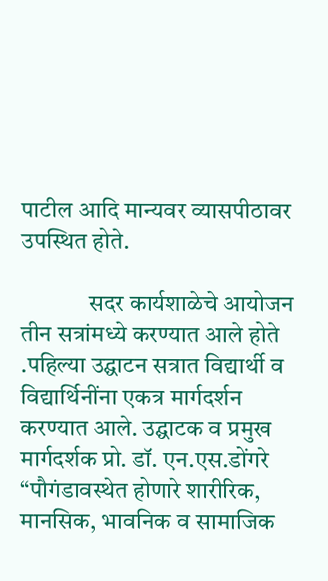पाटील आदि मान्यवर व्यासपीठावर उपस्थित होते.

              सदर कार्यशाळेचे आयोजन तीन सत्रांमध्ये करण्यात आले होते .पहिल्या उद्घाटन सत्रात विद्यार्थी व विद्यार्थिनींना एकत्र मार्गदर्शन करण्यात आले. उद्घाटक व प्रमुख मार्गदर्शक प्रो. डॉ. एन.एस.डोंगरे “पौगंडावस्थेत होणारे शारीरिक, मानसिक, भावनिक व सामाजिक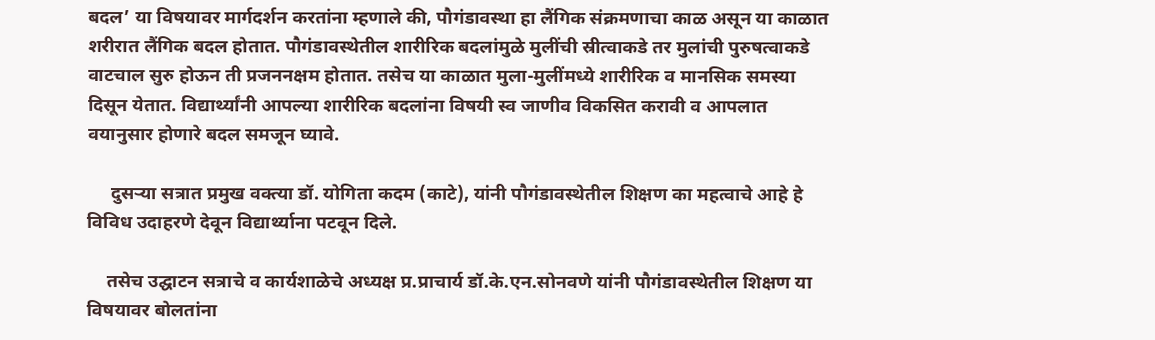बदल’ या विषयावर मार्गदर्शन करतांना म्हणाले की, पौगंडावस्था हा लैंगिक संक्रमणाचा काळ असून या काळात शरीरात लैंगिक बदल होतात. पौगंडावस्थेतील शारीरिक बदलांमुळे मुलींची स्रीत्वाकडे तर मुलांची पुरुषत्वाकडे वाटचाल सुरु होऊन ती प्रजननक्षम होतात. तसेच या काळात मुला-मुलींमध्ये शारीरिक व मानसिक समस्या दिसून येतात. विद्यार्थ्यांनी आपल्या शारीरिक बदलांना विषयी स्व जाणीव विकसित करावी व आपलात वयानुसार होणारे बदल समजून घ्यावे.

     दुसऱ्या सत्रात प्रमुख वक्त्या डॉ. योगिता कदम (काटे), यांनी पौगंडावस्थेतील शिक्षण का महत्वाचे आहे हे विविध उदाहरणे देवून विद्यार्थ्याना पटवून दिले.

    तसेच उद्घाटन सत्राचे व कार्यशाळेचे अध्यक्ष प्र.प्राचार्य डॉ.के.एन.सोनवणे यांनी पौगंडावस्थेतील शिक्षण या विषयावर बोलतांना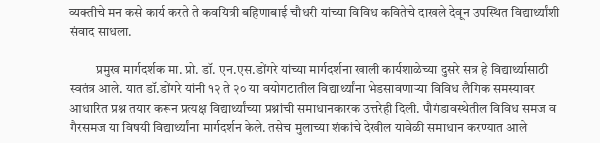व्यक्तीचे मन कसे कार्य करते ते कवयित्री बहिणाबाई चौधरी यांच्या विविध कवितेचे दाखले देवून उपस्थित विद्यार्थ्यांशी संवाद साधला.

          प्रमुख मार्गदर्शक मा. प्रो. डॉ. एन.एस.डोंगरे यांच्या मार्गदर्शना खाली कार्यशाळेच्या दुसरे सत्र हे विद्यार्थ्यासाठी स्वतंत्र आले. यात डॉ.डोंगरे यांनी १२ ते २० या वयोगटातील विद्यार्थ्यांना भेडसावणाऱ्या विविध लैगिक समस्यावर आधारित प्रश्न तयार करून प्रत्यक्ष विद्यार्थ्यांच्या प्रश्नांची समाधानकारक उत्तरेही दिली. पौगंडावस्थेतील विविध समज व गैरसमज या विषयी विद्यार्थ्यांना मार्गदर्शन केले. तसेच मुलाच्या शंकांचे देखील यावेळी समाधान करण्यात आले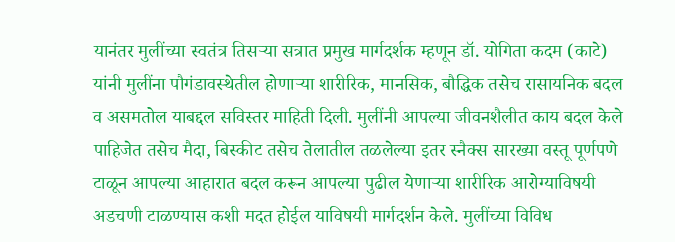यानंतर मुलींच्या स्वतंत्र तिसऱ्या सत्रात प्रमुख मार्गदर्शक म्हणून डॉ. योगिता कदम (काटे) यांनी मुलींना पौगंडावस्थेतील होणाऱ्या शारीरिक, मानसिक, बौद्धिक तसेच रासायनिक बदल व असमतोल याबद्दल सविस्तर माहिती दिली. मुलींनी आपल्या जीवनशैलीत काय बदल केले पाहिजेत तसेच मैदा, बिस्कीट तसेच तेलातील तळलेल्या इतर स्नैक्स सारख्या वस्तू पूर्णपणे टाळून आपल्या आहारात बदल करून आपल्या पुढील येणाऱ्या शारीरिक आरोग्याविषयी अडचणी टाळण्यास कशी मदत होईल याविषयी मार्गदर्शन केले. मुलींच्या विविध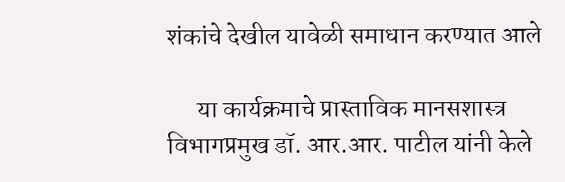शंकांचे देखील यावेळी समाधान करण्यात आले

      या कार्यक्रमाचे प्रास्ताविक मानसशास्त्र विभागप्रमुख डॉ. आर.आर. पाटील यांनी केले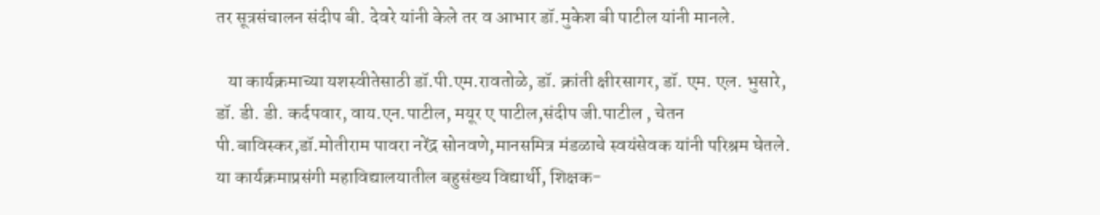तर सूत्रसंचालन संदीप बी. देवरे यांनी केले तर व आभार डॉ.मुकेश बी पाटील यांनी मानले.

   या कार्यक्रमाच्या यशस्वीतेसाठी डॉ.पी.एम.रावतोळे, डॉ. क्रांती क्षीरसागर, डॉ. एम. एल. भुसारे, डॉ. डी. डी. कर्दपवार, वाय.एन.पाटील, मयूर ए पाटील,संदीप जी.पाटील , चेतन पी.बाविस्कर,डॉ.मोतीराम पावरा नरेंद्र सोनवणे,मानसमित्र मंडळाचे स्वयंसेवक यांनी परिश्रम घेतले. या कार्यक्रमाप्रसंगी महाविद्यालयातील बहुसंख्य विद्यार्थी, शिक्षक-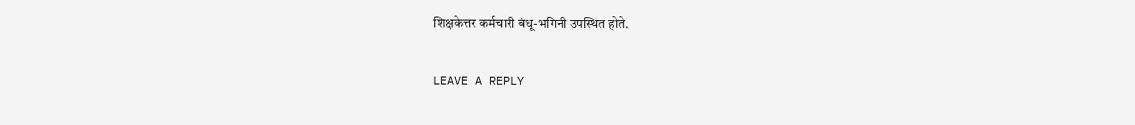शिक्षकेत्तर कर्मचारी बंधू-भगिनी उपस्थित होते.

LEAVE A REPLY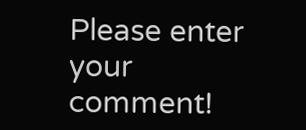Please enter your comment!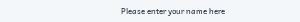Please enter your name here